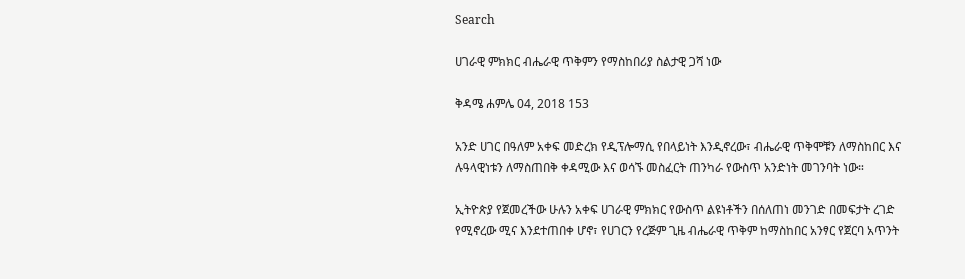Search

ሀገራዊ ምክክር ብሔራዊ ጥቅምን የማስከበሪያ ስልታዊ ጋሻ ነው

ቅዳሜ ሐምሌ 04, 2018 153

አንድ ሀገር በዓለም አቀፍ መድረክ የዲፕሎማሲ የበላይነት እንዲኖረው፣ ብሔራዊ ጥቅሞቹን ለማስከበር እና ሉዓላዊነቱን ለማስጠበቅ ቀዳሚው እና ወሳኙ መስፈርት ጠንካራ የውስጥ አንድነት መገንባት ነው።

ኢትዮጵያ የጀመረችው ሁሉን አቀፍ ሀገራዊ ምክክር የውስጥ ልዩነቶችን በሰለጠነ መንገድ በመፍታት ረገድ የሚኖረው ሚና እንደተጠበቀ ሆኖ፣ የሀገርን የረጅም ጊዜ ብሔራዊ ጥቅም ከማስከበር አንፃር የጀርባ አጥንት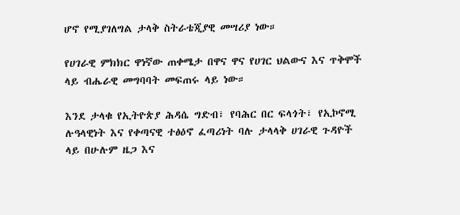ሆኖ የሚያገለግል ታላቅ ስትራቴጂያዊ መሣሪያ ነው።

የሀገራዊ ምክክር ዋነኛው ጠቀሜታ በዋና ዋና የሀገር ህልውና እና ጥቅሞች ላይ ብሔራዊ መግባባት መፍጠሩ ላይ ነው።

እንደ ታላቁ የኢትዮጵያ ሕዳሴ ግድብ፣ የባሕር በር ፍላጎት፣ የኢኮኖሚ ሉዓላዊነት እና የቀጣናዊ ተፅዕኖ ፈጣሪነት ባሉ ታላላቅ ሀገራዊ ጉዳዮች ላይ በሁሉም ዜጋ እና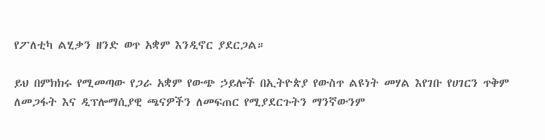የፖለቲካ ልሂቃን ዘንድ ወጥ አቋም እንዲኖር ያደርጋል።

ይህ በምክክሩ የሚመጣው የጋራ አቋም የውጭ ኃይሎች በኢትዮጵያ የውስጥ ልዩነት መሃል እየገቡ የሀገርን ጥቅም ለመጋፋት እና ዲፕሎማሲያዊ ጫናዎችን ለመፍጠር የሚያደርጉትን ማንኛውንም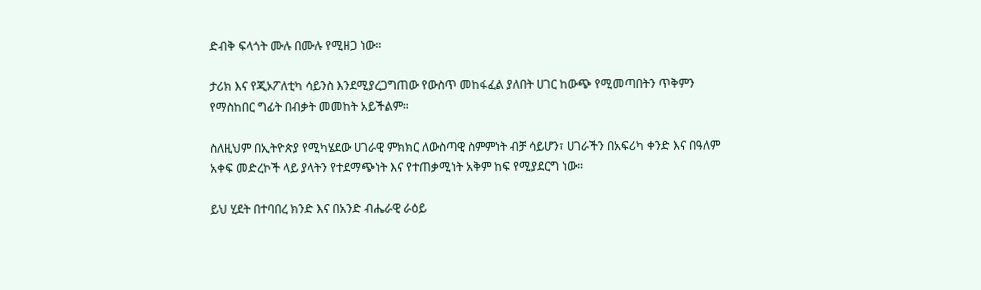ድብቅ ፍላጎት ሙሉ በሙሉ የሚዘጋ ነው።

ታሪክ እና የጂኦፖለቲካ ሳይንስ እንደሚያረጋግጠው የውስጥ መከፋፈል ያለበት ሀገር ከውጭ የሚመጣበትን ጥቅምን የማስከበር ግፊት በብቃት መመከት አይችልም።

ስለዚህም በኢትዮጵያ የሚካሄደው ሀገራዊ ምክክር ለውስጣዊ ስምምነት ብቻ ሳይሆን፣ ሀገራችን በአፍሪካ ቀንድ እና በዓለም አቀፍ መድረኮች ላይ ያላትን የተደማጭነት እና የተጠቃሚነት አቅም ከፍ የሚያደርግ ነው።

ይህ ሂደት በተባበረ ክንድ እና በአንድ ብሔራዊ ራዕይ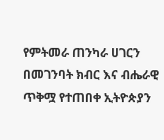የምትመራ ጠንካራ ሀገርን በመገንባት ክብር እና ብሔራዊ ጥቅሟ የተጠበቀ ኢትዮጵያን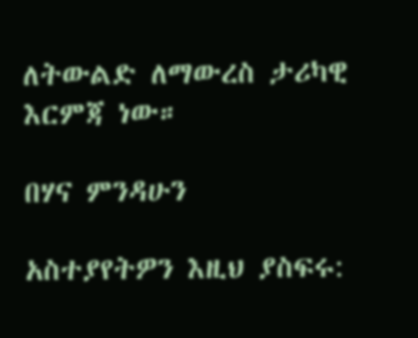ለትውልድ ለማውረስ ታሪካዊ እርምጃ ነው።

በሃና ምንዳሁን

አስተያየትዎን እዚህ ያስፍሩ: